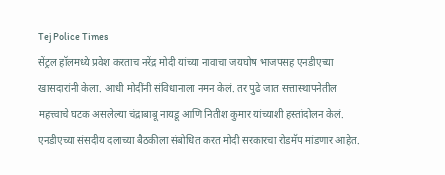Tej Police Times
सेंट्रल हॉलमध्ये प्रवेश करताच नरेंद्र मोदी यांच्या नावाचा जयघोष भाजपसह एनडीएच्या खासदारांनी केला. आधी मोदींनी संविधानाला नमन केलं. तर पुढे जात सत्तास्थापनेतील महत्त्वाचे घटक असलेल्या चंद्राबाबू नायडू आणि नितीश कुमार यांच्याशी हस्तांदोलन केलं.
एनडीएच्या संसदीय दलाच्या बैठकीला संबोधित करत मोदी सरकारचा रोडमॅप मांडणार आहेत.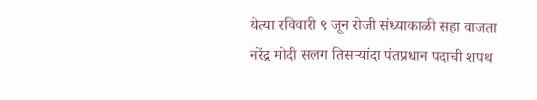येत्या रविवारी ९ जून रोजी संध्याकाळी सहा वाजता नरेंद्र मोदी सलग तिसऱ्यांदा पंतप्रधान पदाची शपथ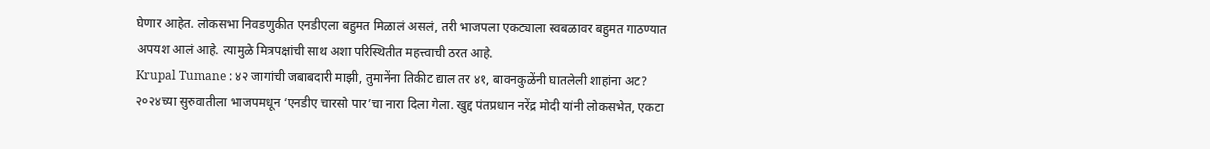घेणार आहेत. लोकसभा निवडणुकीत एनडीएला बहुमत मिळालं असलं, तरी भाजपला एकट्याला स्वबळावर बहुमत गाठण्यात अपयश आलं आहे. त्यामुळे मित्रपक्षांची साथ अशा परिस्थितीत महत्त्वाची ठरत आहे.
Krupal Tumane : ४२ जागांची जबाबदारी माझी, तुमानेंना तिकीट द्याल तर ४१, बावनकुळेंनी घातलेली शाहांना अट?
२०२४च्या सुरुवातीला भाजपमधून ‘एनडीए चारसो पार’चा नारा दिला गेला. खुद्द पंतप्रधान नरेंद्र मोदी यांनी लोकसभेत, एकटा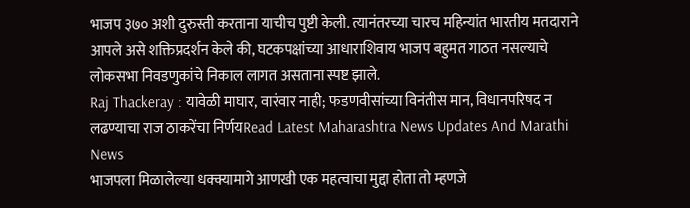भाजप ३७० अशी दुरुस्ती करताना याचीच पुष्टी केली. त्यानंतरच्या चारच महिन्यांत भारतीय मतदाराने आपले असे शक्तिप्रदर्शन केले की, घटकपक्षांच्या आधाराशिवाय भाजप बहुमत गाठत नसल्याचे लोकसभा निवडणुकांचे निकाल लागत असताना स्पष्ट झाले.
Raj Thackeray : यावेळी माघार, वारंवार नाही; फडणवीसांच्या विनंतीस मान, विधानपरिषद न लढण्याचा राज ठाकरेंचा निर्णयRead Latest Maharashtra News Updates And Marathi News
भाजपला मिळालेल्या धक्क्यामागे आणखी एक महत्वाचा मुद्दा होता तो म्हणजे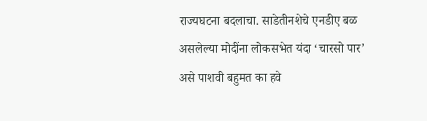राज्यघटना बदलाचा. साडेतीनशेचे एनडीए बळ असलेल्या मोदींना लोकसभेत यंदा ‘चारसो पार’ असे पाशवी बहुमत का हवे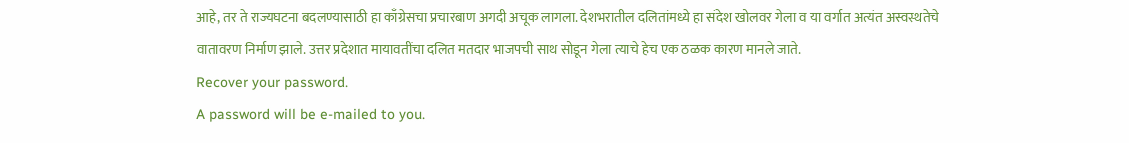आहे, तर ते राज्यघटना बदलण्यासाठी हा काँग्रेसचा प्रचारबाण अगदी अचूक लागला. देशभरातील दलितांमध्ये हा संदेश खोलवर गेला व या वर्गात अत्यंत अस्वस्थतेचे वातावरण निर्माण झाले. उत्तर प्रदेशात मायावतींचा दलित मतदार भाजपची साथ सोडून गेला त्याचे हेच एक ठळक कारण मानले जाते.
Recover your password.
A password will be e-mailed to you.